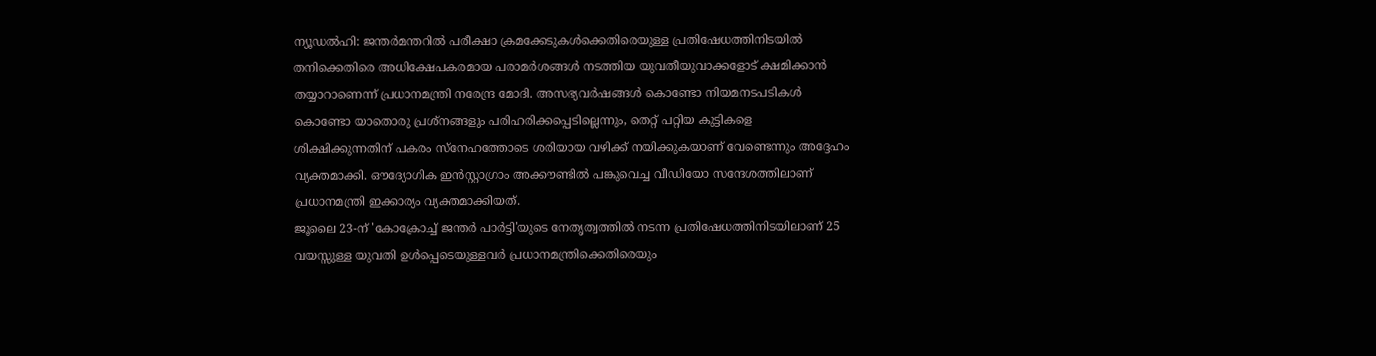ന്യൂഡൽഹി: ജന്തർമന്തറിൽ പരീക്ഷാ ക്രമക്കേടുകൾക്കെതിരെയുള്ള പ്രതിഷേധത്തിനിടയിൽ തനിക്കെതിരെ അധിക്ഷേപകരമായ പരാമർശങ്ങൾ നടത്തിയ യുവതീയുവാക്കളോട് ക്ഷമിക്കാൻ തയ്യാറാണെന്ന് പ്രധാനമന്ത്രി നരേന്ദ്ര മോദി. അസഭ്യവർഷങ്ങൾ കൊണ്ടോ നിയമനടപടികൾ കൊണ്ടോ യാതൊരു പ്രശ്നങ്ങളും പരിഹരിക്കപ്പെടില്ലെന്നും, തെറ്റ് പറ്റിയ കുട്ടികളെ ശിക്ഷിക്കുന്നതിന് പകരം സ്നേഹത്തോടെ ശരിയായ വഴിക്ക് നയിക്കുകയാണ് വേണ്ടെന്നും അദ്ദേഹം വ്യക്തമാക്കി. ഔദ്യോഗിക ഇൻസ്റ്റാഗ്രാം അക്കൗണ്ടിൽ പങ്കുവെച്ച വീഡിയോ സന്ദേശത്തിലാണ് പ്രധാനമന്ത്രി ഇക്കാര്യം വ്യക്തമാക്കിയത്.
ജൂലൈ 23-ന് 'കോക്രോച്ച് ജന്തർ പാർട്ടി'യുടെ നേതൃത്വത്തിൽ നടന്ന പ്രതിഷേധത്തിനിടയിലാണ് 25 വയസ്സുള്ള യുവതി ഉൾപ്പെടെയുള്ളവർ പ്രധാനമന്ത്രിക്കെതിരെയും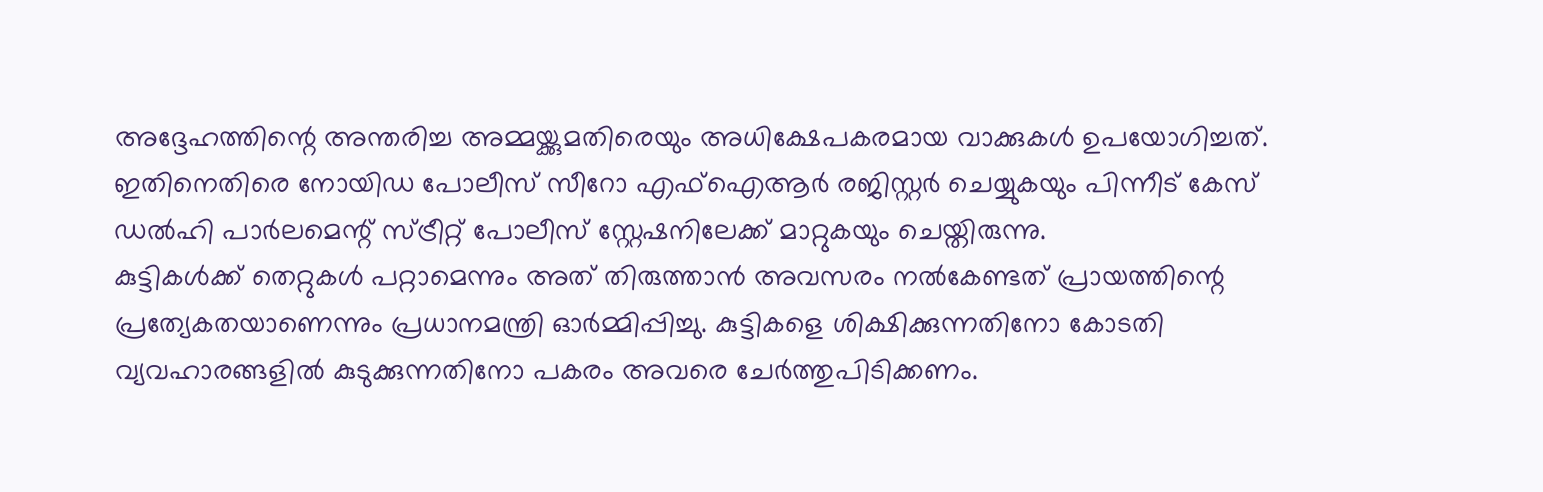അദ്ദേഹത്തിന്റെ അന്തരിച്ച അമ്മയ്ക്കുമതിരെയും അധിക്ഷേപകരമായ വാക്കുകൾ ഉപയോഗിച്ചത്. ഇതിനെതിരെ നോയിഡ പോലീസ് സീറോ എഫ്ഐആർ രജിസ്റ്റർ ചെയ്യുകയും പിന്നീട് കേസ് ഡൽഹി പാർലമെന്റ് സ്ട്രീറ്റ് പോലീസ് സ്റ്റേഷനിലേക്ക് മാറ്റുകയും ചെയ്തിരുന്നു.
കുട്ടികൾക്ക് തെറ്റുകൾ പറ്റാമെന്നും അത് തിരുത്താൻ അവസരം നൽകേണ്ടത് പ്രായത്തിന്റെ പ്രത്യേകതയാണെന്നും പ്രധാനമന്ത്രി ഓർമ്മിപ്പിച്ചു. കുട്ടികളെ ശിക്ഷിക്കുന്നതിനോ കോടതി വ്യവഹാരങ്ങളിൽ കുടുക്കുന്നതിനോ പകരം അവരെ ചേർത്തുപിടിക്കണം.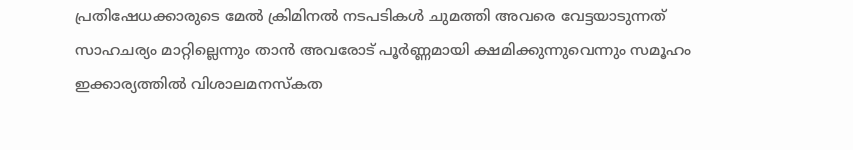പ്രതിഷേധക്കാരുടെ മേൽ ക്രിമിനൽ നടപടികൾ ചുമത്തി അവരെ വേട്ടയാടുന്നത് സാഹചര്യം മാറ്റില്ലെന്നും താൻ അവരോട് പൂർണ്ണമായി ക്ഷമിക്കുന്നുവെന്നും സമൂഹം ഇക്കാര്യത്തിൽ വിശാലമനസ്കത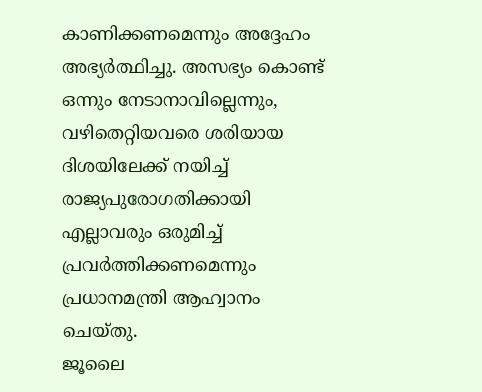കാണിക്കണമെന്നും അദ്ദേഹം അഭ്യർത്ഥിച്ചു. അസഭ്യം കൊണ്ട് ഒന്നും നേടാനാവില്ലെന്നും, വഴിതെറ്റിയവരെ ശരിയായ ദിശയിലേക്ക് നയിച്ച് രാജ്യപുരോഗതിക്കായി എല്ലാവരും ഒരുമിച്ച് പ്രവർത്തിക്കണമെന്നും പ്രധാനമന്ത്രി ആഹ്വാനം ചെയ്തു.
ജൂലൈ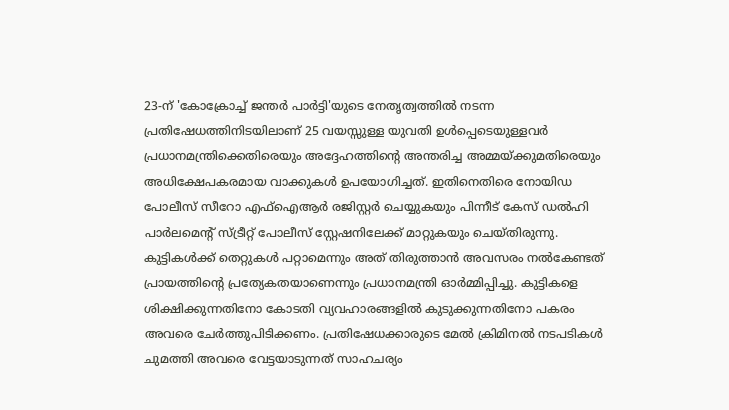23-ന് 'കോക്രോച്ച് ജന്തർ പാർട്ടി'യുടെ നേതൃത്വത്തിൽ നടന്ന പ്രതിഷേധത്തിനിടയിലാണ് 25 വയസ്സുള്ള യുവതി ഉൾപ്പെടെയുള്ളവർ പ്രധാനമന്ത്രിക്കെതിരെയും അദ്ദേഹത്തിന്റെ അന്തരിച്ച അമ്മയ്ക്കുമതിരെയും അധിക്ഷേപകരമായ വാക്കുകൾ ഉപയോഗിച്ചത്. ഇതിനെതിരെ നോയിഡ പോലീസ് സീറോ എഫ്ഐആർ രജിസ്റ്റർ ചെയ്യുകയും പിന്നീട് കേസ് ഡൽഹി പാർലമെന്റ് സ്ട്രീറ്റ് പോലീസ് സ്റ്റേഷനിലേക്ക് മാറ്റുകയും ചെയ്തിരുന്നു.
കുട്ടികൾക്ക് തെറ്റുകൾ പറ്റാമെന്നും അത് തിരുത്താൻ അവസരം നൽകേണ്ടത് പ്രായത്തിന്റെ പ്രത്യേകതയാണെന്നും പ്രധാനമന്ത്രി ഓർമ്മിപ്പിച്ചു. കുട്ടികളെ ശിക്ഷിക്കുന്നതിനോ കോടതി വ്യവഹാരങ്ങളിൽ കുടുക്കുന്നതിനോ പകരം അവരെ ചേർത്തുപിടിക്കണം. പ്രതിഷേധക്കാരുടെ മേൽ ക്രിമിനൽ നടപടികൾ ചുമത്തി അവരെ വേട്ടയാടുന്നത് സാഹചര്യം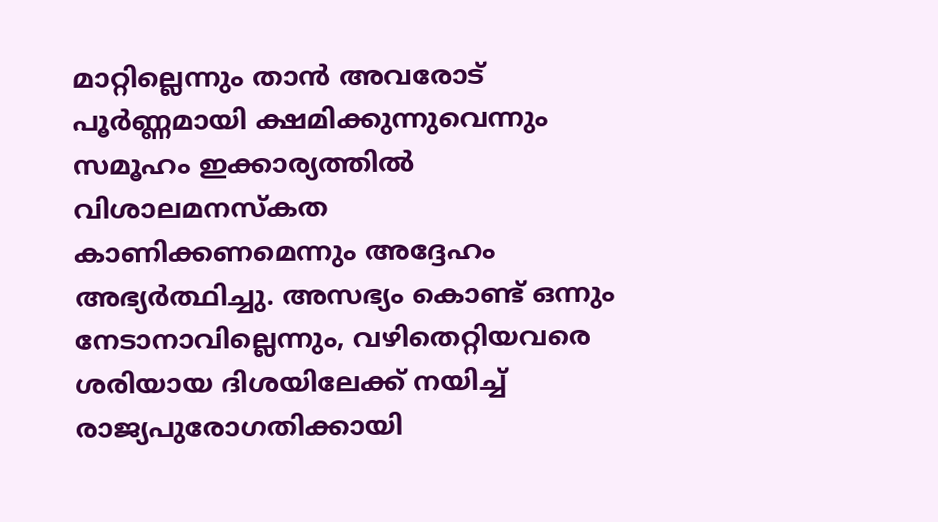മാറ്റില്ലെന്നും താൻ അവരോട് പൂർണ്ണമായി ക്ഷമിക്കുന്നുവെന്നും സമൂഹം ഇക്കാര്യത്തിൽ വിശാലമനസ്കത കാണിക്കണമെന്നും അദ്ദേഹം അഭ്യർത്ഥിച്ചു. അസഭ്യം കൊണ്ട് ഒന്നും നേടാനാവില്ലെന്നും, വഴിതെറ്റിയവരെ ശരിയായ ദിശയിലേക്ക് നയിച്ച് രാജ്യപുരോഗതിക്കായി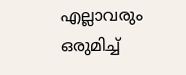എല്ലാവരും ഒരുമിച്ച്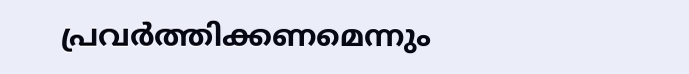പ്രവർത്തിക്കണമെന്നും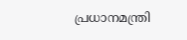പ്രധാനമന്ത്രി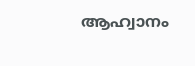ആഹ്വാനം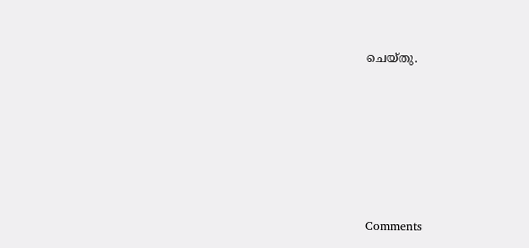ചെയ്തു.







Comments